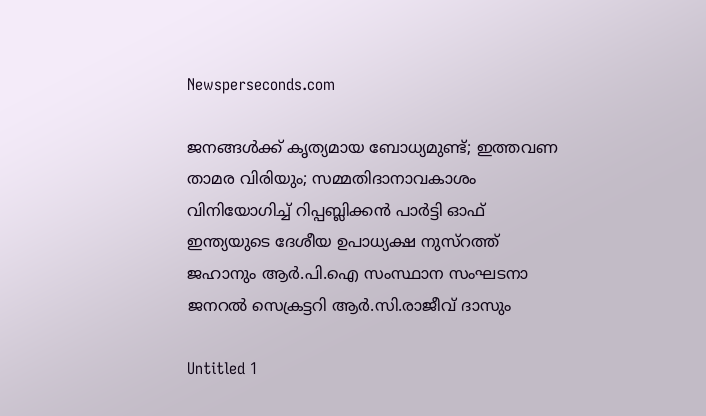Newsperseconds.com

ജനങ്ങള്‍ക്ക് കൃത്യമായ ബോധ്യമുണ്ട്; ഇത്തവണ താമര വിരിയും; സമ്മതിദാനാവകാശം വിനിയോഗിച്ച് റിപ്പബ്ലിക്കന്‍ പാര്‍ട്ടി ഓഫ് ഇന്ത്യയുടെ ദേശീയ ഉപാധ്യക്ഷ നുസ്റത്ത് ജഹാനും ആര്‍.പി.ഐ സംസ്ഥാന സംഘടനാ ജനറല്‍ സെക്രട്ടറി ആര്‍.സി.രാജീവ് ദാസും

Untitled 1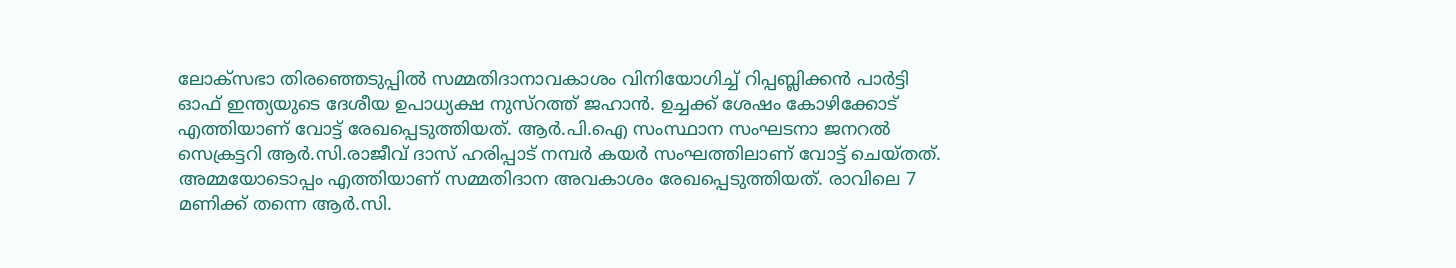ലോക്സഭാ തിരഞ്ഞെടുപ്പില്‍ സമ്മതിദാനാവകാശം വിനിയോഗിച്ച് റിപ്പബ്ലിക്കന്‍ പാര്‍ട്ടി ഓഫ് ഇന്ത്യയുടെ ദേശീയ ഉപാധ്യക്ഷ നുസ്റത്ത് ജഹാന്‍. ഉച്ചക്ക് ശേഷം കോഴിക്കോട് എത്തിയാണ് വോട്ട് രേഖപ്പെടുത്തിയത്. ആര്‍.പി.ഐ സംസ്ഥാന സംഘടനാ ജനറല്‍ സെക്രട്ടറി ആര്‍.സി.രാജീവ് ദാസ് ഹരിപ്പാട് നമ്പര്‍ കയര്‍ സംഘത്തിലാണ് വോട്ട് ചെയ്തത്. അമ്മയോടൊപ്പം എത്തിയാണ് സമ്മതിദാന അവകാശം രേഖപ്പെടുത്തിയത്. രാവിലെ 7 മണിക്ക് തന്നെ ആര്‍.സി.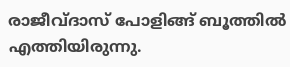രാജീവ്ദാസ് പോളിങ്ങ് ബൂത്തില്‍ എത്തിയിരുന്നു.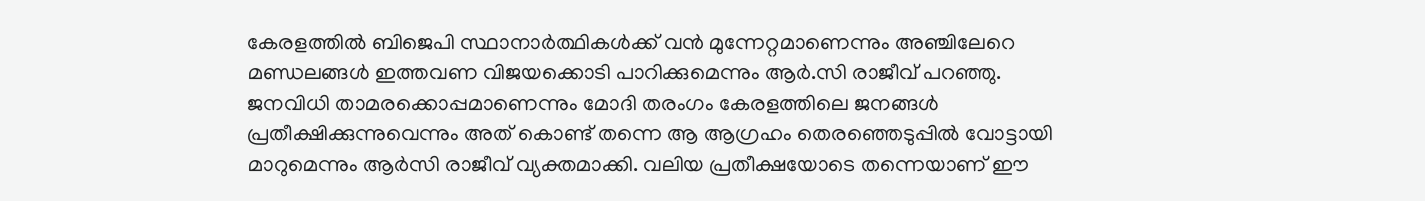കേരളത്തില്‍ ബിജെപി സ്ഥാനാര്‍ത്ഥികള്‍ക്ക് വന്‍ മുന്നേറ്റമാണെന്നും അഞ്ചിലേറെ മണ്ഡലങ്ങള്‍ ഇത്തവണ വിജയക്കൊടി പാറിക്കുമെന്നും ആര്‍.സി രാജീവ് പറഞ്ഞു. ജനവിധി താമരക്കൊപ്പമാണെന്നും മോദി തരംഗം കേരളത്തിലെ ജനങ്ങള്‍ പ്രതീക്ഷിക്കുന്നുവെന്നും അത് കൊണ്ട് തന്നെ ആ ആഗ്രഹം തെരഞ്ഞെടുപ്പില്‍ വോട്ടായി മാറുമെന്നും ആര്‍സി രാജീവ് വ്യക്തമാക്കി. വലിയ പ്രതീക്ഷയോടെ തന്നെയാണ് ഈ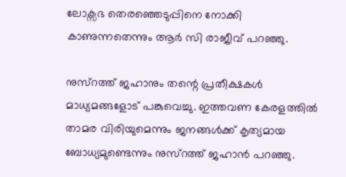ലോക്സഭ തെരഞ്ഞെടുപ്പിനെ നോക്കി കാണുന്നതെന്നും ആര്‍ സി രാജീവ് പറഞ്ഞു.

നുസ്‌റത്ത് ജഹാനും തന്റെ പ്രതീക്ഷകള്‍ മാധ്യമങ്ങളോട് പങ്കുവെച്ചു. ഇത്തവണ കേരളത്തില്‍ താമര വിരിയുമെന്നും ജനങ്ങള്‍ക്ക് കൃത്യമായ ബോധ്യമുണ്ടെന്നും നുസ്റത്ത് ജഹാന്‍ പറഞ്ഞു.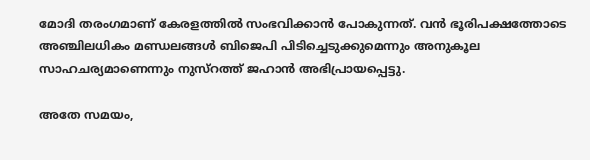മോദി തരംഗമാണ് കേരളത്തില്‍ സംഭവിക്കാന്‍ പോകുന്നത്. വന്‍ ഭൂരിപക്ഷത്തോടെ അഞ്ചിലധികം മണ്ഡലങ്ങള്‍ ബിജെപി പിടിച്ചെടുക്കുമെന്നും അനുകൂല സാഹചര്യമാണെന്നും നുസ്റത്ത് ജഹാന്‍ അഭിപ്രായപ്പെട്ടു.

അതേ സമയം,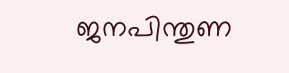ജനപിന്തുണ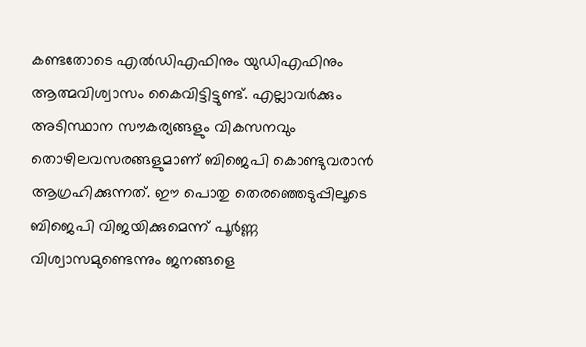കണ്ടതോടെ എല്‍ഡിഎഫിനും യുഡിഎഫിനും ആത്മവിശ്വാസം കൈവിട്ടിട്ടുണ്ട്. എല്ലാവര്‍ക്കും അടിസ്ഥാന സൗകര്യങ്ങളും വികസനവും തൊഴിലവസരങ്ങളുമാണ് ബിജെപി കൊണ്ടുവരാന്‍ ആഗ്രഹിക്കുന്നത്. ഈ പൊതു തെരഞ്ഞെടുപ്പിലൂടെ ബിജെപി വിജയിക്കുമെന്ന് പൂര്‍ണ്ണ വിശ്വാസമുണ്ടെന്നും ജനങ്ങളെ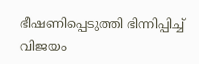ഭീഷണിപ്പെടുത്തി ഭിന്നിപ്പിച്ച് വിജയം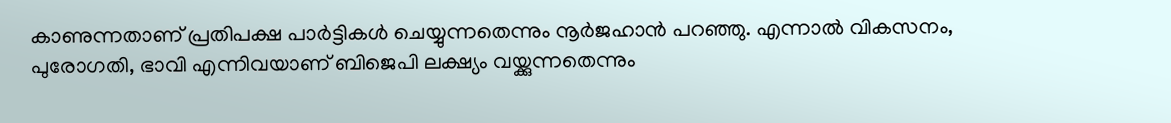കാണുന്നതാണ് പ്രതിപക്ഷ പാര്‍ട്ടികള്‍ ചെയ്യുന്നതെന്നും നൂര്‍ജഹാന്‍ പറഞ്ഞു. എന്നാല്‍ വികസനം, പുരോഗതി, ഭാവി എന്നിവയാണ് ബിജെപി ലക്ഷ്യം വയ്ക്കുന്നതെന്നും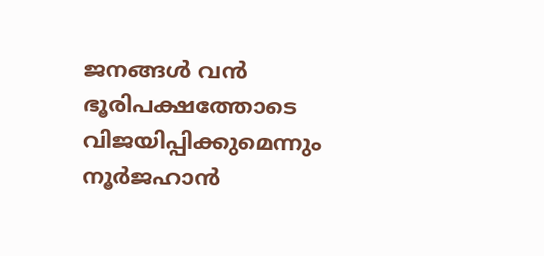ജനങ്ങള്‍ വന്‍ ഭൂരിപക്ഷത്തോടെ വിജയിപ്പിക്കുമെന്നും നൂര്‍ജഹാന്‍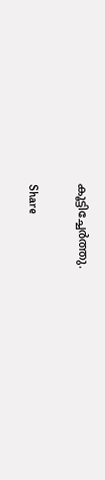കൂട്ടിച്ചേര്‍ത്തു.

Share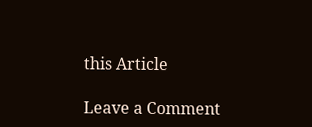this Article

Leave a Comment